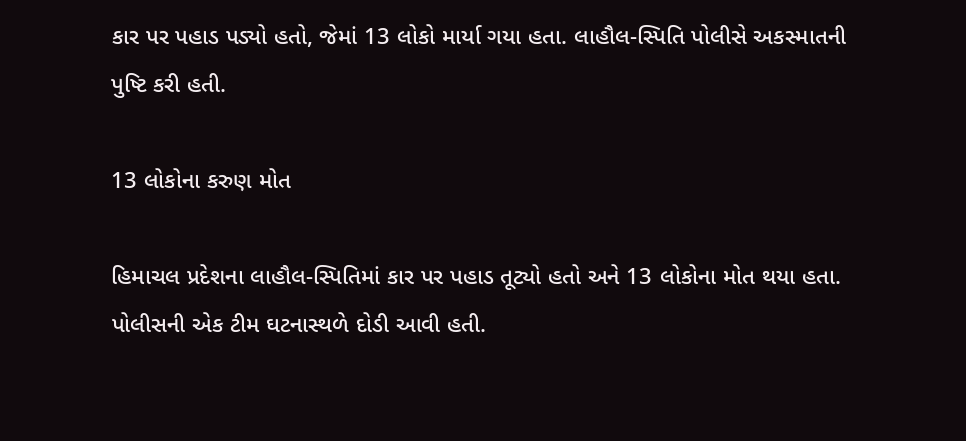કાર પર પહાડ પડ્યો હતો, જેમાં 13 લોકો માર્યા ગયા હતા. લાહૌલ-સ્પિતિ પોલીસે અકસ્માતની પુષ્ટિ કરી હતી.

13 લોકોના કરુણ મોત

હિમાચલ પ્રદેશના લાહૌલ-સ્પિતિમાં કાર પર પહાડ તૂટ્યો હતો અને 13 લોકોના મોત થયા હતા. પોલીસની એક ટીમ ઘટનાસ્થળે દોડી આવી હતી.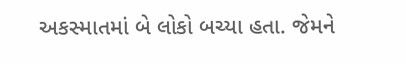અકસ્માતમાં બે લોકો બચ્યા હતા. જેમને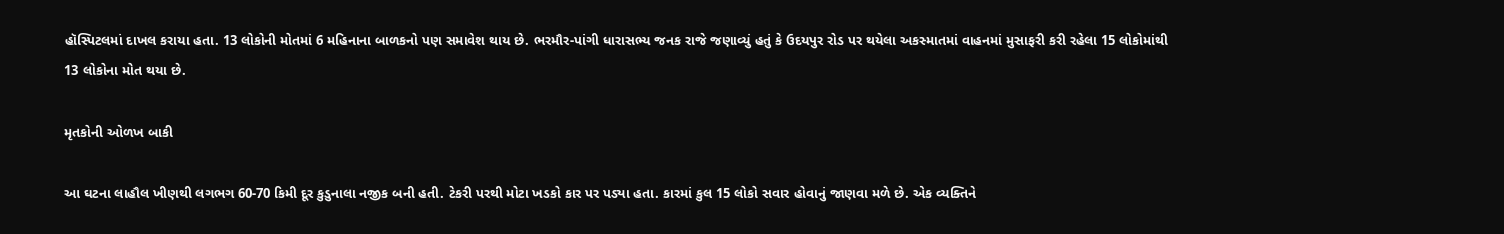હૉસ્પિટલમાં દાખલ કરાયા હતા. 13 લોકોની મોતમાં 6 મહિનાના બાળકનો પણ સમાવેશ થાય છે. ભરમૌર-પાંગી ધારાસભ્ય જનક રાજે જણાવ્યું હતું કે ઉદયપુર રોડ પર થયેલા અકસ્માતમાં વાહનમાં મુસાફરી કરી રહેલા 15 લોકોમાંથી 13 લોકોના મોત થયા છે.

મૃતકોની ઓળખ બાકી

આ ઘટના લાહૌલ ખીણથી લગભગ 60-70 કિમી દૂર કુડુનાલા નજીક બની હતી. ટેકરી પરથી મોટા ખડકો કાર પર પડ્યા હતા. કારમાં કુલ 15 લોકો સવાર હોવાનું જાણવા મળે છે. એક વ્યક્તિને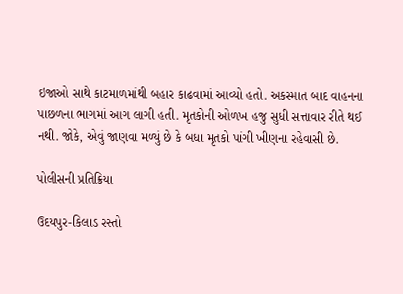ઇજાઓ સાથે કાટમાળમાંથી બહાર કાઢવામાં આવ્યો હતો. અકસ્માત બાદ વાહનના પાછળના ભાગમાં આગ લાગી હતી. મૃતકોની ઓળખ હજુ સુધી સત્તાવાર રીતે થઈ નથી. જોકે, એવું જાણવા મળ્યું છે કે બધા મૃતકો પાંગી ખીણના રહેવાસી છે.

પોલીસની પ્રતિક્રિયા

ઉદયપુર-કિલાડ રસ્તો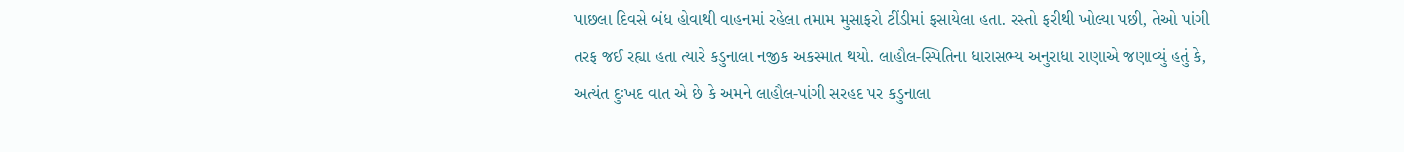પાછલા દિવસે બંધ હોવાથી વાહનમાં રહેલા તમામ મુસાફરો ટીંડીમાં ફસાયેલા હતા. રસ્તો ફરીથી ખોલ્યા પછી, તેઓ પાંગી તરફ જઈ રહ્યા હતા ત્યારે કડુનાલા નજીક અકસ્માત થયો. લાહૌલ-સ્પિતિના ધારાસભ્ય અનુરાધા રાણાએ જણાવ્યું હતું કે, અત્યંત દુઃખદ વાત એ છે કે અમને લાહૌલ-પાંગી સરહદ પર કડુનાલા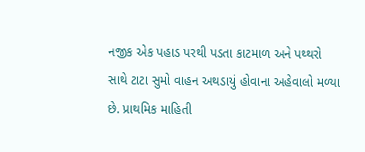નજીક એક પહાડ પરથી પડતા કાટમાળ અને પથ્થરો સાથે ટાટા સુમો વાહન અથડાયું હોવાના અહેવાલો મળ્યા છે. પ્રાથમિક માહિતી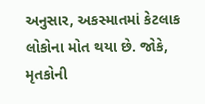અનુસાર, અકસ્માતમાં કેટલાક લોકોના મોત થયા છે. જોકે, મૃતકોની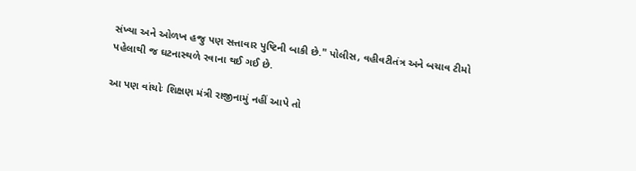સંખ્યા અને ઓળખ હજુ પણ સત્તાવાર પુષ્ટિની બાકી છે." પોલીસ, વહીવટીતંત્ર અને બચાવ ટીમો પહેલાથી જ ઘટનાસ્થળે રવાના થઈ ગઈ છે.

આ પણ વાંચોઃ શિક્ષણ મંત્રી રાજીનામું નહીં આપે તો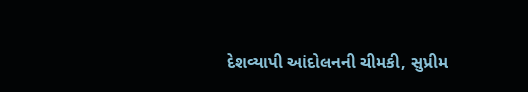દેશવ્યાપી આંદોલનની ચીમકી, સુપ્રીમ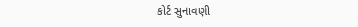કોર્ટ સુનાવણી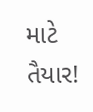માટે તૈયાર!